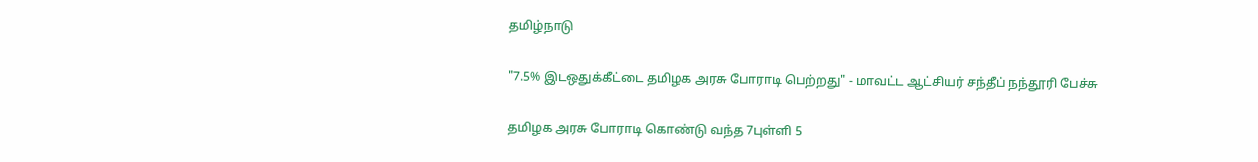தமிழ்நாடு

"7.5% இடஒதுக்கீட்டை தமிழக அரசு போராடி பெற்றது" - மாவட்ட ஆட்சியர் சந்தீப் நந்தூரி பேச்சு

தமிழக அரசு போராடி கொண்டு வந்த 7புள்ளி 5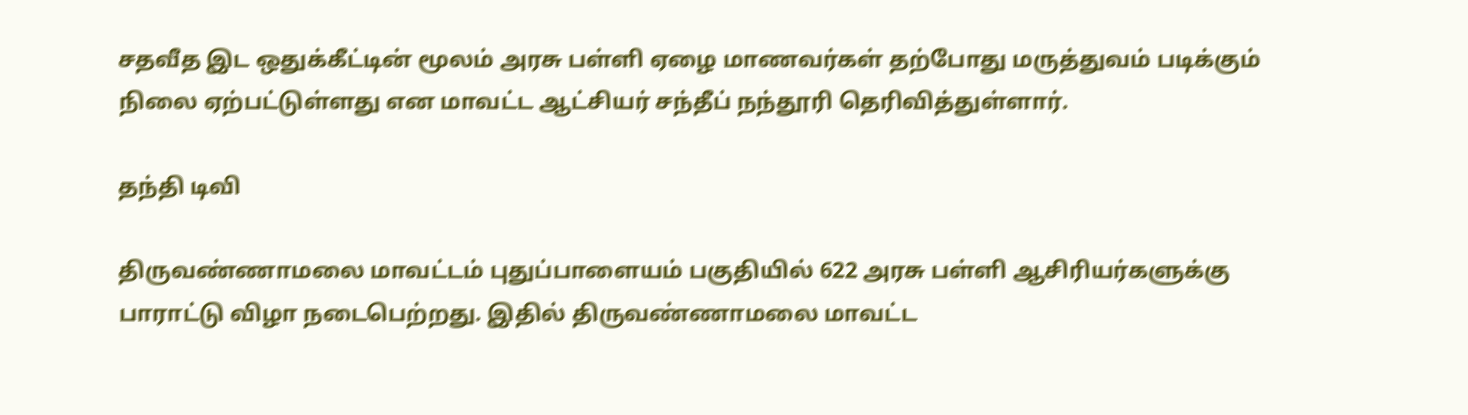சதவீத இட ஒதுக்கீட்டின் மூலம் அரசு பள்ளி ஏழை மாணவர்கள் தற்போது மருத்துவம் படிக்கும் நிலை ஏற்பட்டுள்ளது என மாவட்ட ஆட்சியர் சந்தீப் நந்தூரி தெரிவித்துள்ளார்.

தந்தி டிவி

திருவண்ணாமலை மாவட்டம் புதுப்பாளையம் பகுதியில் 622 அரசு பள்ளி ஆசிரியர்களுக்கு பாராட்டு விழா நடைபெற்றது. இதில் திருவண்ணாமலை மாவட்ட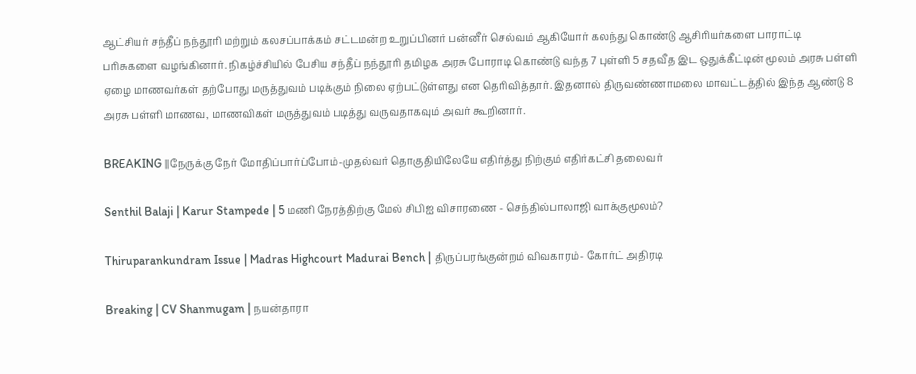ஆட்சியர் சந்தீப் நந்தூரி மற்றும் கலசப்பாக்கம் சட்டமன்ற உறுப்பினர் பன்னீர் செல்வம் ஆகியோர் கலந்து கொண்டு ஆசிரியர்களை பாராட்டி பரிசுகளை வழங்கினார். நிகழ்ச்சியில் பேசிய சந்தீப் நந்தூரி தமிழக அரசு போராடி கொண்டு வந்த 7 புள்ளி 5 சதவீத இட ஒதுக்கீட்டின் மூலம் அரசு பள்ளி ஏழை மாணவர்கள் தற்போது மருத்துவம் படிக்கும் நிலை ஏற்பட்டுள்ளது என தெரிவித்தார். இதனால் திருவண்ணாமலை மாவட்டத்தில் இந்த ஆண்டு 8 அரசு பள்ளி மாணவ, மாணவிகள் மருத்துவம் படித்து வருவதாகவும் அவர் கூறினார்.

BREAKING ||நேருக்கு நேர் மோதிப்பார்ப்போம்-முதல்வர் தொகுதியிலேயே எதிர்த்து நிற்கும் எதிர்கட்சி தலைவர்

Senthil Balaji | Karur Stampede | 5 மணி நேரத்திற்கு மேல் சிபிஐ விசாரணை - செந்தில்பாலாஜி வாக்குமூலம்?

Thiruparankundram Issue | Madras Highcourt Madurai Bench | திருப்பரங்குன்றம் விவகாரம்- கோர்ட் அதிரடி

Breaking | CV Shanmugam | நயன்தாரா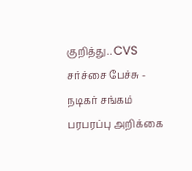குறித்து.. CVS சர்ச்சை பேச்சு - நடிகர் சங்கம் பரபரப்பு அறிக்கை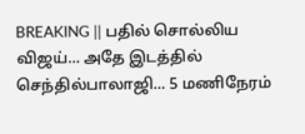BREAKING || பதில் சொல்லிய விஜய்... அதே இடத்தில் செந்தில்பாலாஜி... 5 மணிநேரம்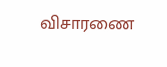விசாரணை